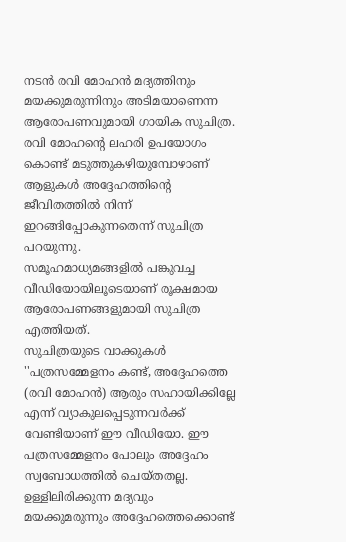നടൻ രവി മോഹൻ മദ്യത്തിനും മയക്കുമരുന്നിനും അടിമയാണെന്ന ആരോപണവുമായി ഗായിക സുചിത്ര. രവി മോഹന്റെ ലഹരി ഉപയോഗം കൊണ്ട് മടുത്തുകഴിയുമ്പോഴാണ് ആളുകൾ അദ്ദേഹത്തിന്റെ ജീവിതത്തിൽ നിന്ന് ഇറങ്ങിപ്പോകുന്നതെന്ന് സുചിത്ര പറയുന്നു.
സമൂഹമാധ്യമങ്ങളിൽ പങ്കുവച്ച വീഡിയോയിലൂടെയാണ് രൂക്ഷമായ ആരോപണങ്ങളുമായി സുചിത്ര എത്തിയത്.
സുചിത്രയുടെ വാക്കുകൾ
''പത്രസമ്മേളനം കണ്ട്, അദ്ദേഹത്തെ (രവി മോഹൻ) ആരും സഹായിക്കില്ലേ എന്ന് വ്യാകുലപ്പെടുന്നവർക്ക് വേണ്ടിയാണ് ഈ വീഡിയോ. ഈ പത്രസമ്മേളനം പോലും അദ്ദേഹം സ്വബോധത്തിൽ ചെയ്തതല്ല. ഉള്ളിലിരിക്കുന്ന മദ്യവും മയക്കുമരുന്നും അദ്ദേഹത്തെക്കൊണ്ട്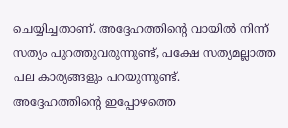ചെയ്യിച്ചതാണ്. അദ്ദേഹത്തിന്റെ വായിൽ നിന്ന് സത്യം പുറത്തുവരുന്നുണ്ട്, പക്ഷേ സത്യമല്ലാത്ത പല കാര്യങ്ങളും പറയുന്നുണ്ട്.
അദ്ദേഹത്തിന്റെ ഇപ്പോഴത്തെ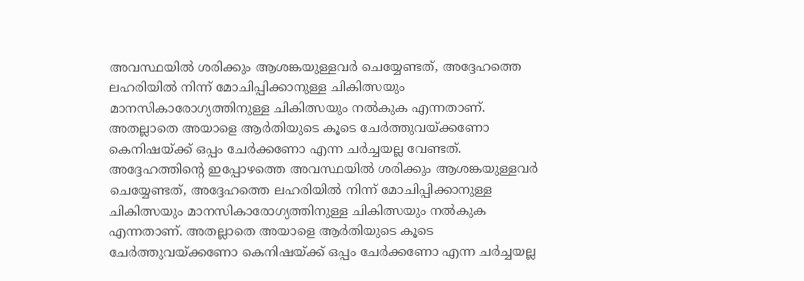അവസ്ഥയിൽ ശരിക്കും ആശങ്കയുള്ളവർ ചെയ്യേണ്ടത്, അദ്ദേഹത്തെ ലഹരിയിൽ നിന്ന് മോചിപ്പിക്കാനുള്ള ചികിത്സയും മാനസികാരോഗ്യത്തിനുള്ള ചികിത്സയും നൽകുക എന്നതാണ്. അതല്ലാതെ അയാളെ ആർതിയുടെ കൂടെ ചേർത്തുവയ്ക്കണോ കെനിഷയ്ക്ക് ഒപ്പം ചേർക്കണോ എന്ന ചർച്ചയല്ല വേണ്ടത്.
അദ്ദേഹത്തിന്റെ ഇപ്പോഴത്തെ അവസ്ഥയിൽ ശരിക്കും ആശങ്കയുള്ളവർ ചെയ്യേണ്ടത്, അദ്ദേഹത്തെ ലഹരിയിൽ നിന്ന് മോചിപ്പിക്കാനുള്ള ചികിത്സയും മാനസികാരോഗ്യത്തിനുള്ള ചികിത്സയും നൽകുക എന്നതാണ്. അതല്ലാതെ അയാളെ ആർതിയുടെ കൂടെ ചേർത്തുവയ്ക്കണോ കെനിഷയ്ക്ക് ഒപ്പം ചേർക്കണോ എന്ന ചർച്ചയല്ല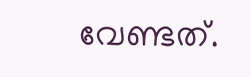വേണ്ടത്.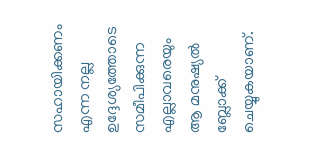സഹായിക്കണം എന്ന നല്ല ഉദ്ദേശ്യത്തോടെ സമീപിക്കുന്ന എല്ലാവരെയും ആ മനുഷ്യൽ ബ്ലോക്ക് ചെയ്യുകയാണ്.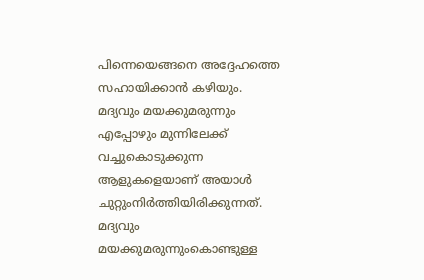പിന്നെയെങ്ങനെ അദ്ദേഹത്തെ സഹായിക്കാൻ കഴിയും. മദ്യവും മയക്കുമരുന്നും എപ്പോഴും മുന്നിലേക്ക് വച്ചുകൊടുക്കുന്ന ആളുകളെയാണ് അയാൾ ചുറ്റുംനിർത്തിയിരിക്കുന്നത്.
മദ്യവും മയക്കുമരുന്നുംകൊണ്ടുള്ള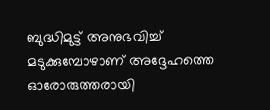ബുദ്ധിമുട്ട് അനുഭവിച്ച് മടുക്കുമ്പോഴാണ് അദ്ദേഹത്തെ ഓരോരുത്തരായി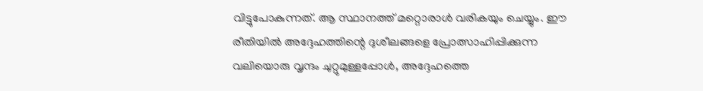വിട്ടുപോകുന്നത്. ആ സ്ഥാനത്ത് മറ്റൊരാൾ വരികയും ചെയ്യും. ഈ രീതിയിൽ അദ്ദേഹത്തിന്റെ ദുശീലങ്ങളെ പ്രോത്സാഹിപ്പിക്കുന്ന വലിയൊരു വൃന്ദം ചുറ്റുമുള്ളപ്പോൾ, അദ്ദേഹത്തെ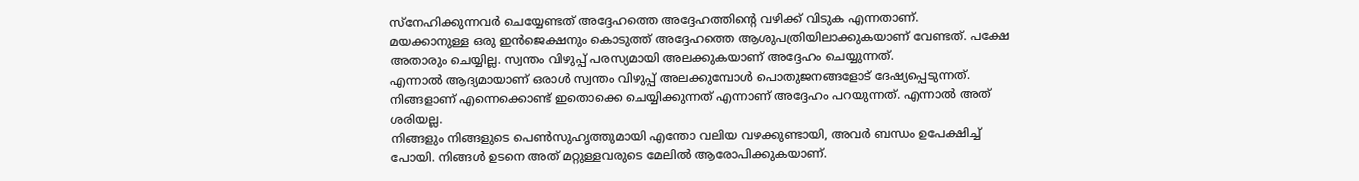സ്നേഹിക്കുന്നവർ ചെയ്യേണ്ടത് അദ്ദേഹത്തെ അദ്ദേഹത്തിന്റെ വഴിക്ക് വിടുക എന്നതാണ്.
മയക്കാനുള്ള ഒരു ഇൻജെക്ഷനും കൊടുത്ത് അദ്ദേഹത്തെ ആശുപത്രിയിലാക്കുകയാണ് വേണ്ടത്. പക്ഷേ അതാരും ചെയ്യില്ല. സ്വന്തം വിഴുപ്പ് പരസ്യമായി അലക്കുകയാണ് അദ്ദേഹം ചെയ്യുന്നത്.
എന്നാൽ ആദ്യമായാണ് ഒരാൾ സ്വന്തം വിഴുപ്പ് അലക്കുമ്പോൾ പൊതുജനങ്ങളോട് ദേഷ്യപ്പെടുന്നത്. നിങ്ങളാണ് എന്നെക്കൊണ്ട് ഇതൊക്കെ ചെയ്യിക്കുന്നത് എന്നാണ് അദ്ദേഹം പറയുന്നത്. എന്നാൽ അത് ശരിയല്ല.
നിങ്ങളും നിങ്ങളുടെ പെൺസുഹൃത്തുമായി എന്തോ വലിയ വഴക്കുണ്ടായി, അവർ ബന്ധം ഉപേക്ഷിച്ച് പോയി. നിങ്ങൾ ഉടനെ അത് മറ്റുള്ളവരുടെ മേലിൽ ആരോപിക്കുകയാണ്.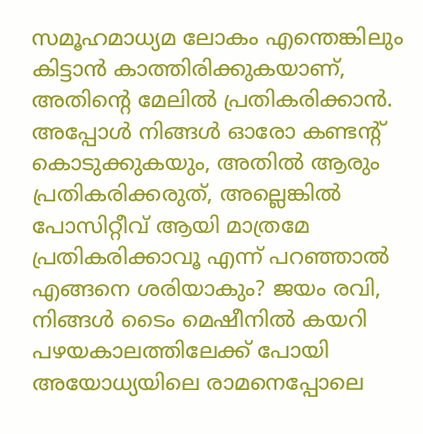സമൂഹമാധ്യമ ലോകം എന്തെങ്കിലും കിട്ടാൻ കാത്തിരിക്കുകയാണ്, അതിന്റെ മേലിൽ പ്രതികരിക്കാൻ. അപ്പോൾ നിങ്ങൾ ഓരോ കണ്ടന്റ് കൊടുക്കുകയും, അതിൽ ആരും പ്രതികരിക്കരുത്, അല്ലെങ്കിൽ പോസിറ്റീവ് ആയി മാത്രമേ പ്രതികരിക്കാവൂ എന്ന് പറഞ്ഞാൽ എങ്ങനെ ശരിയാകും? ജയം രവി, നിങ്ങൾ ടൈം മെഷീനിൽ കയറി പഴയകാലത്തിലേക്ക് പോയി അയോധ്യയിലെ രാമനെപ്പോലെ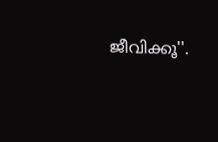ജീവിക്കൂ''.